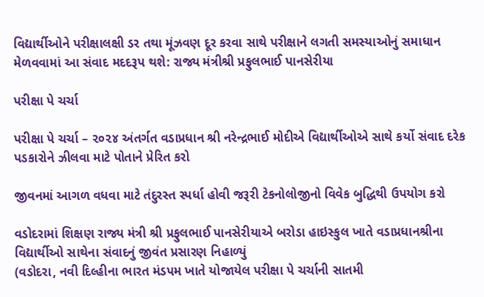વિદ્યાર્થીઓને પરીક્ષાલક્ષી ડર તથા મૂંઝવણ દૂર કરવા સાથે પરીક્ષાને લગતી સમસ્યાઓનું સમાધાન મેળવવામાં આ સંવાદ મદદરૂપ થશે: રાજ્ય મંત્રીશ્રી પ્રફુલભાઈ પાનસેરીયા

પરીક્ષા પે ચર્ચા

પરીક્ષા પે ચર્ચા – ૨૦૨૪ અંતર્ગત વડાપ્રધાન શ્રી નરેન્દ્રભાઈ મોદીએ વિદ્યાર્થીઓએ સાથે કર્યો સંવાદ દરેક પડકારોને ઝીલવા માટે પોતાને પ્રેરિત કરો

જીવનમાં આગળ વધવા માટે તંદુરસ્ત સ્પર્ધા હોવી જરૂરી ટેકનોલોજીનો વિવેક બુદ્ધિથી ઉપયોગ કરો

વડોદરામાં શિક્ષણ રાજ્ય મંત્રી શ્રી પ્રફુલભાઈ પાનસેરીયાએ બરોડા હાઇસ્કુલ ખાતે વડાપ્રધાનશ્રીના વિદ્યાર્થીઓ સાથેના સંવાદનું જીવંત પ્રસારણ નિહાળ્યું
(વડોદરા, નવી દિલ્હીના ભારત મંડપમ ખાતે યોજાયેલ પરીક્ષા પે ચર્ચાની સાતમી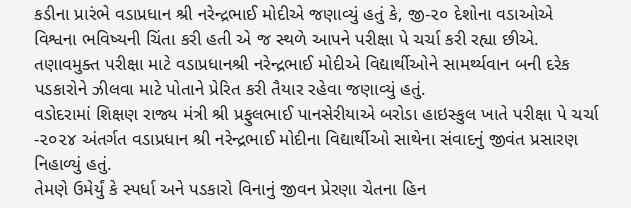કડીના પ્રારંભે વડાપ્રધાન શ્રી નરેન્દ્રભાઈ મોદીએ જણાવ્યું હતું કે, જી-૨૦ દેશોના વડાઓએ વિશ્વના ભવિષ્યની ચિંતા કરી હતી એ જ સ્થળે આપને પરીક્ષા પે ચર્ચા કરી રહ્યા છીએ. તણાવમુક્ત પરીક્ષા માટે વડાપ્રધાનશ્રી નરેન્દ્રભાઈ મોદીએ વિદ્યાર્થીઓને સામર્થ્યવાન બની દરેક પડકારોને ઝીલવા માટે પોતાને પ્રેરિત કરી તૈયાર રહેવા જણાવ્યું હતું.
વડોદરામાં શિક્ષણ રાજ્ય મંત્રી શ્રી પ્રફુલભાઈ પાનસેરીયાએ બરોડા હાઇસ્કુલ ખાતે પરીક્ષા પે ચર્ચા -૨૦૨૪ અંતર્ગત વડાપ્રધાન શ્રી નરેન્દ્રભાઈ મોદીના વિદ્યાર્થીઓ સાથેના સંવાદનું જીવંત પ્રસારણ નિહાળ્યું હતું.
તેમણે ઉમેર્યું કે સ્પર્ધા અને પડકારો વિનાનું જીવન પ્રેરણા ચેતના હિન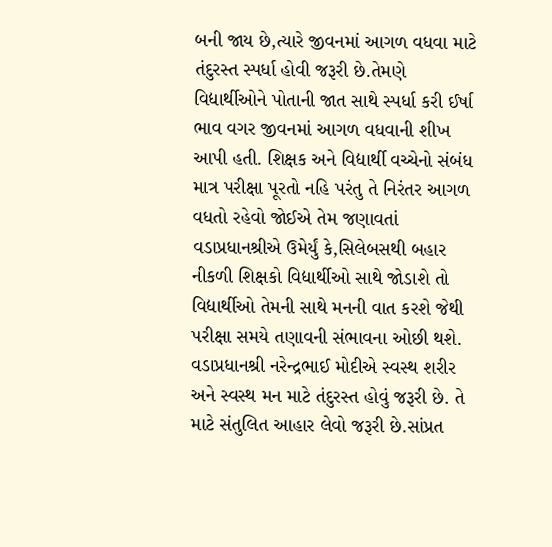બની જાય છે,ત્યારે જીવનમાં આગળ વધવા માટે તંદુરસ્ત સ્પર્ધા હોવી જરૂરી છે.તેમણે વિદ્યાર્થીઓને પોતાની જાત સાથે સ્પર્ધા કરી ઈર્ષા ભાવ વગર જીવનમાં આગળ વધવાની શીખ આપી હતી. શિક્ષક અને વિદ્યાર્થી વચ્ચેનો સંબંધ માત્ર પરીક્ષા પૂરતો નહિ પરંતુ તે નિરંતર આગળ વધતો રહેવો જોઈએ તેમ જણાવતાં વડાપ્રધાનશ્રીએ ઉમેર્યું કે,સિલેબસથી બહાર નીકળી શિક્ષકો વિદ્યાર્થીઓ સાથે જોડાશે તો વિદ્યાર્થીઓ તેમની સાથે મનની વાત કરશે જેથી પરીક્ષા સમયે તણાવની સંભાવના ઓછી થશે. વડાપ્રધાનશ્રી નરેન્દ્રભાઈ મોદીએ સ્વસ્થ શરીર અને સ્વસ્થ મન માટે તંદુરસ્ત હોવું જરૂરી છે. તે માટે સંતુલિત આહાર લેવો જરૂરી છે.સાંપ્રત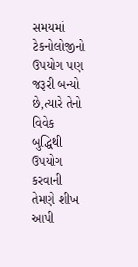સમયમાં ટેકનોલોજીનો ઉપયોગ પણ જરૂરી બન્યો છે,ત્યારે તેનો વિવેક બુદ્ધિથી ઉપયોગ કરવાની તેમણે શીખ આપી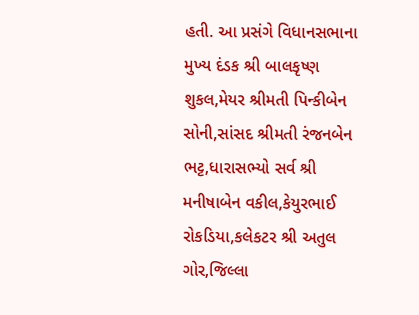હતી. આ પ્રસંગે વિધાનસભાના મુખ્ય દંડક શ્રી બાલકૃષ્ણ શુકલ,મેયર શ્રીમતી પિન્કીબેન સોની,સાંસદ શ્રીમતી રંજનબેન ભટ્ટ,ધારાસભ્યો સર્વ શ્રી મનીષાબેન વકીલ,કેયુરભાઈ રોકડિયા,કલેકટર શ્રી અતુલ ગોર,જિલ્લા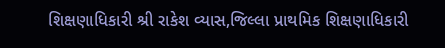શિક્ષણાધિકારી શ્રી રાકેશ વ્યાસ,જિલ્લા પ્રાથમિક શિક્ષણાધિકારી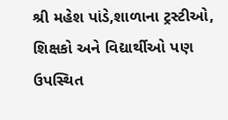શ્રી મહેશ પાંડે,શાળાના ટ્રસ્ટીઓ, શિક્ષકો અને વિદ્યાર્થીઓ પણ ઉપસ્થિત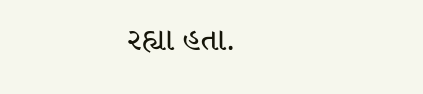રહ્યા હતા.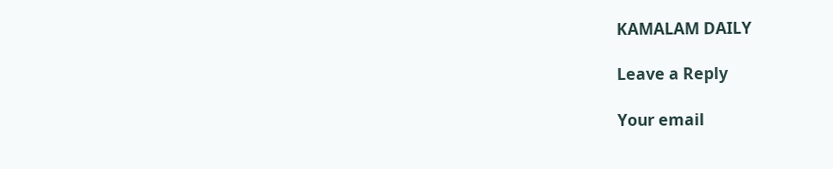KAMALAM DAILY

Leave a Reply

Your email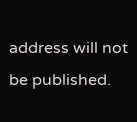address will not be published.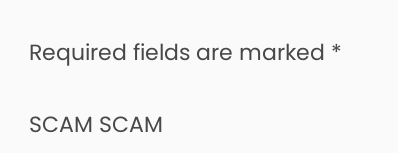Required fields are marked *

SCAM SCAM